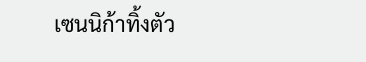เซนนิก้าทิ้งตัว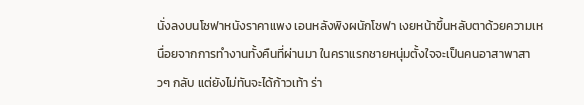นั่งลงบนโซฟาหนังราคาแพง เอนหลังพิงผนักโซฟา เงยหน้าขึ้นหลับตาด้วยความเหนื่อยจากการทำงานทั้งคืนที่ผ่านมา ในคราแรกชายหนุ่มตั้งใจจะเป็นคนอาสาพาสาวๆ กลับ แต่ยังไม่ทันจะได้ก้าวเท้า ร่า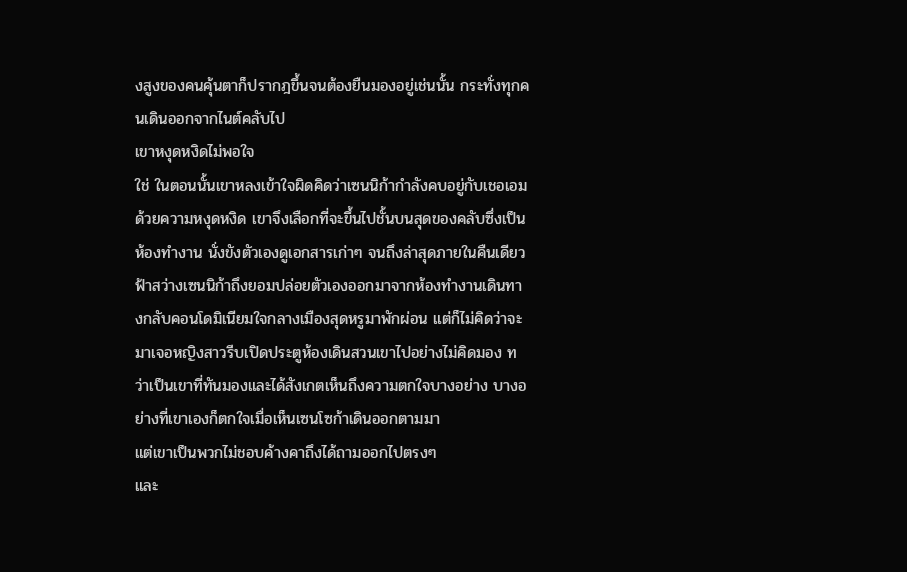งสูงของคนคุ้นตาก็ปรากฎขึ้นจนต้องยืนมองอยู่เช่นนั้น กระทั่งทุกคนเดินออกจากไนต์คลับไป
เขาหงุดหงิดไม่พอใจ
ใช่ ในตอนนั้นเขาหลงเข้าใจผิดคิดว่าเซนนิก้ากำลังคบอยู่กับเชอเอม ด้วยความหงุดหงิด เขาจึงเลือกที่จะขึ้นไปชั้นบนสุดของคลับซึ่งเป็นห้องทำงาน นั่งขังตัวเองดูเอกสารเก่าๆ จนถึงล่าสุดภายในคืนเดียว
ฟ้าสว่างเซนนิก้าถึงยอมปล่อยตัวเองออกมาจากห้องทำงานเดินทางกลับคอนโดมิเนียมใจกลางเมืองสุดหรูมาพักผ่อน แต่ก็ไม่คิดว่าจะมาเจอหญิงสาวรีบเปิดประตูห้องเดินสวนเขาไปอย่างไม่คิดมอง ทว่าเป็นเขาที่ทันมองและได้สังเกตเห็นถึงความตกใจบางอย่าง บางอย่างที่เขาเองก็ตกใจเมื่อเห็นเซนโซก้าเดินออกตามมา
แต่เขาเป็นพวกไม่ชอบค้างคาถึงได้ถามออกไปตรงๆ
และ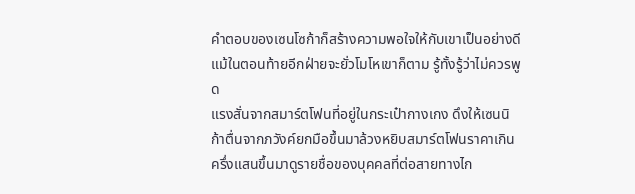คำตอบของเซนโซก้าก็สร้างความพอใจให้กับเขาเป็นอย่างดี แม้ในตอนท้ายอีกฝ่ายจะยั่วโมโหเขาก็ตาม รู้ทั้งรู้ว่าไม่ควรพูด
แรงสั่นจากสมาร์ตโฟนที่อยู่ในกระเป๋ากางเกง ดึงให้เซนนิก้าตื่นจากภวังค์ยกมือขึ้นมาล้วงหยิบสมาร์ตโฟนราคาเกินครึ่งแสนขึ้นมาดูรายชื่อของบุคคลที่ต่อสายทางไก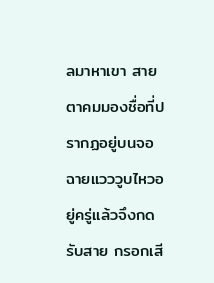ลมาหาเขา สายตาคมมองชื่อที่ปรากฏอยู่บนจอ ฉายแวววูบไหวอยู่ครู่แล้วจึงกดรับสาย กรอกเสี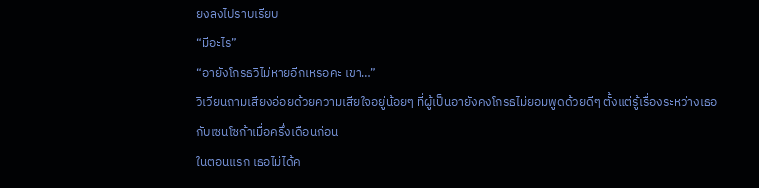ยงลงไปราบเรียบ
“มีอะไร”
“อายังโกรธวิไม่หายอีกเหรอคะ เขา…”
วิเวียนถามเสียงอ่อยด้วยความเสียใจอยู่น้อยๆ ที่ผู้เป็นอายังคงโกรธไม่ยอมพูดด้วยดีๆ ตั้งแต่รู้เรื่องระหว่างเธอกับเซนโซก้าเมื่อครึ่งเดือนก่อน
ในตอนแรก เธอไม่ได้ค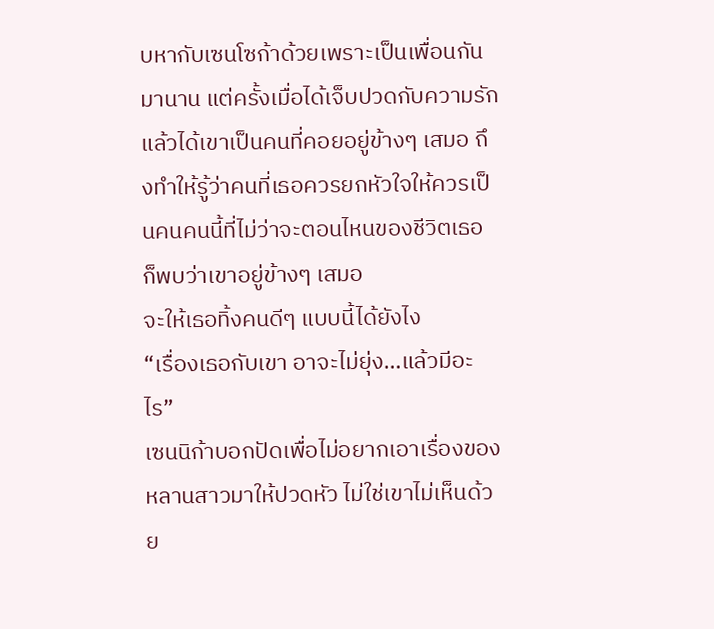บหากับเซนโซก้าด้วยเพราะเป็นเพื่อนกันมานาน แต่ครั้งเมื่อได้เจ็บปวดกับความรักแล้วได้เขาเป็นคนที่คอยอยู่ข้างๆ เสมอ ถึงทำให้รู้ว่าคนที่เธอควรยกหัวใจให้ควรเป็นคนคนนี้ที่ไม่ว่าจะตอนไหนของชีวิตเธอ ก็พบว่าเขาอยู่ข้างๆ เสมอ
จะให้เธอทิ้งคนดีๆ แบบนี้ได้ยังไง
“เรื่องเธอกับเขา อาจะไม่ยุ่ง…แล้วมีอะไร”
เซนนิก้าบอกปัดเพื่อไม่อยากเอาเรื่องของหลานสาวมาให้ปวดหัว ไม่ใช่เขาไม่เห็นด้วย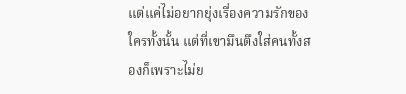แต่แค่ไม่อยากยุ่งเรื่องความรักของใครทั้งนั้น แต่ที่เขามึนตึงใส่คนทั้งสองก็เพราะไม่ย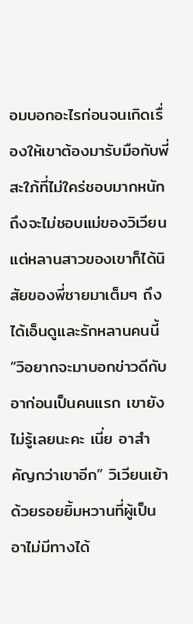อมบอกอะไรก่อนจนเกิดเรื่องให้เขาต้องมารับมือกับพี่สะใภ้ที่ไม่ใคร่ชอบมากหนัก
ถึงจะไม่ชอบแม่ของวิเวียน แต่หลานสาวของเขาก็ได้นิสัยของพี่ชายมาเต็มๆ ถึงได้เอ็นดูและรักหลานคนนี้
“วิอยากจะมาบอกข่าวดีกับอาก่อนเป็นคนแรก เขายังไม่รู้เลยนะคะ เนี่ย อาสำคัญกว่าเขาอีก” วิเวียนเย้าด้วยรอยยิ้มหวานที่ผู้เป็นอาไม่มีทางได้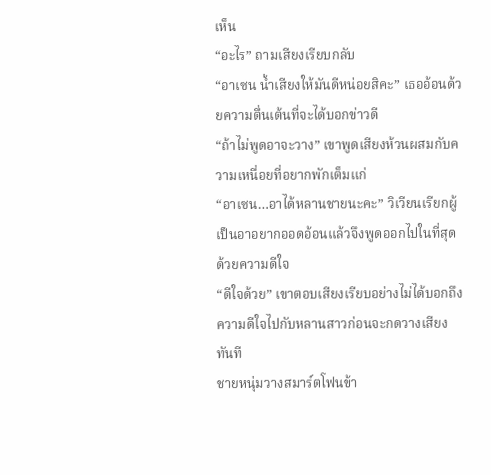เห็น
“อะไร” ถามเสียงเรียบกลับ
“อาเซน น้ำเสียงให้มันดีหน่อยสิคะ” เธออ้อนด้วยความตื่นเต้นที่จะได้บอกข่าวดี
“ถ้าไม่พูดอาจะวาง” เขาพูดเสียงห้วนผสมกับความเหนื่อยที่อยากพักเต็มแก่
“อาเซน…อาได้หลานชายนะคะ” วิเวียนเรียกผู้เป็นอาอยากออดอ้อนแล้วจึงพูดออกไปในที่สุดด้วยความดีใจ
“ดีใจด้วย” เขาตอบเสียงเรียบอย่างไม่ได้บอกถึงความดีใจไปกับหลานสาวก่อนจะกดวางเสียงทันที
ชายหนุ่มวางสมาร์ตโฟนข้า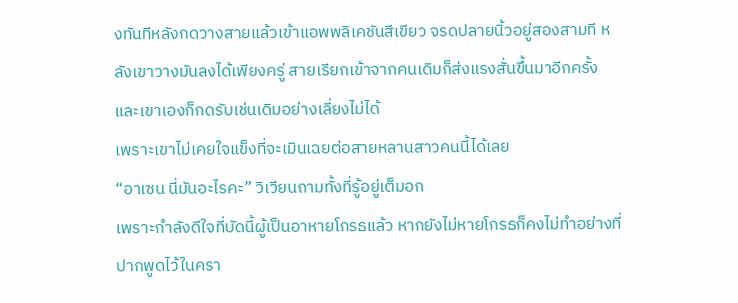งทันทีหลังกดวางสายแล้วเข้าแอพพลิเคชันสีเขียว จรดปลายนิ้วอยู่สองสามที หลังเขาวางมันลงได้เพียงครู่ สายเรียกเข้าจากคนเดิมก็ส่งแรงสั่นขึ้นมาอีกครั้ง และเขาเองก็กดรับเช่นเดิมอย่างเลี่ยงไม่ได้
เพราะเขาไม่เคยใจแข็งที่จะเมินเฉยต่อสายหลานสาวคนนี้ได้เลย
“อาเซน นี่มันอะไรคะ” วิเวียนถามทั้งที่รู้อยู่เต็มอก
เพราะกำลังดีใจที่บัดนี้ผู้เป็นอาหายโกรธแล้ว หากยังไม่หายโกรธก็คงไม่ทำอย่างที่ปากพูดไว้ในครา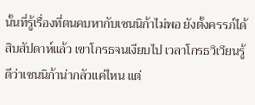นั้นที่รู้เรื่องที่ตนคบหากับเซนนิก้าไม่พอ ยังตั้งครรภ์ได้สิบสัปดาห์แล้ว เขาโกรธจนเงียบไป เวลาโกรธวิเวียนรู้ดีว่าเซนนิก้าน่ากลัวแค่ไหน แต่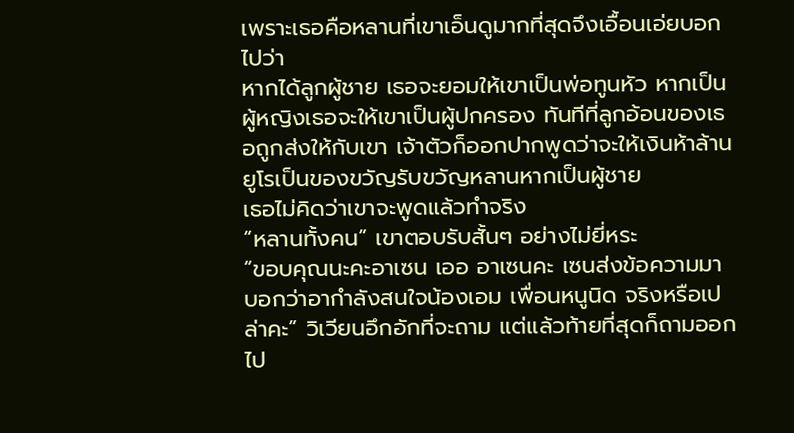เพราะเธอคือหลานที่เขาเอ็นดูมากที่สุดจึงเอื้อนเอ่ยบอกไปว่า
หากได้ลูกผู้ชาย เธอจะยอมให้เขาเป็นพ่อทูนหัว หากเป็นผู้หญิงเธอจะให้เขาเป็นผู้ปกครอง ทันทีที่ลูกอ้อนของเธอถูกส่งให้กับเขา เจ้าตัวก็ออกปากพูดว่าจะให้เงินห้าล้านยูโรเป็นของขวัญรับขวัญหลานหากเป็นผู้ชาย
เธอไม่คิดว่าเขาจะพูดแล้วทำจริง
“หลานทั้งคน” เขาตอบรับสั้นๆ อย่างไม่ยี่หระ
“ขอบคุณนะคะอาเซน เออ อาเซนคะ เซนส่งข้อความมาบอกว่าอากำลังสนใจน้องเอม เพื่อนหนูนิด จริงหรือเปล่าคะ” วิเวียนอึกอักที่จะถาม แต่แล้วท้ายที่สุดก็ถามออกไป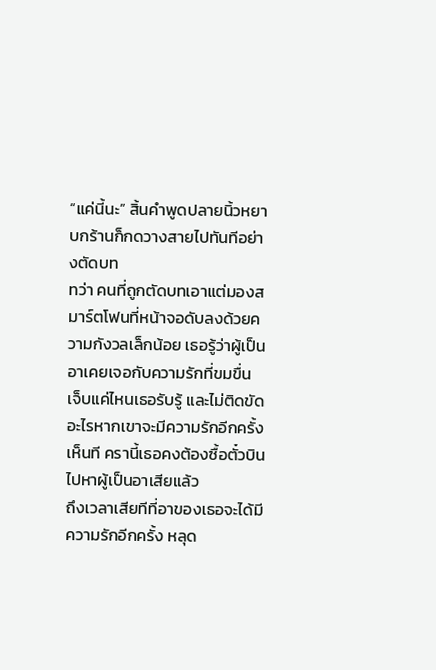“แค่นี้นะ” สิ้นคำพูดปลายนิ้วหยาบกร้านก็กดวางสายไปทันทีอย่างตัดบท
ทว่า คนที่ถูกตัดบทเอาแต่มองสมาร์ตโฟนที่หน้าจอดับลงด้วยความกังวลเล็กน้อย เธอรู้ว่าผู้เป็นอาเคยเจอกับความรักที่ขมขื่น เจ็บแค่ไหนเธอรับรู้ และไม่ติดขัดอะไรหากเขาจะมีความรักอีกครั้ง
เห็นที ครานี้เธอคงต้องซื้อตั๋วบินไปหาผู้เป็นอาเสียแล้ว
ถึงเวลาเสียทีที่อาของเธอจะได้มีความรักอีกครั้ง หลุด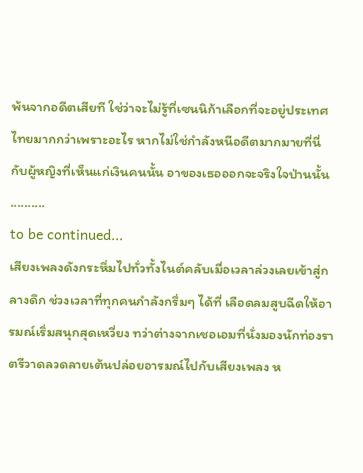พ้นจากอดีตเสียที ใช่ว่าจะไม่รู้ที่เซนนิก้าเลือกที่จะอยู่ประเทศไทยมากกว่าเพราะอะไร หากไม่ใช่กำลังหนีอดีตมากมายที่นี่ กับผู้หญิงที่เห็นแก่เงินคนนั้น อาของเธอออกจะจริงใจป่านนั้น
..........
to be continued...
เสียงเพลงดังกระหึ่มไปทั่วทั้งไนต์คลับเมื่อเวลาล่วงเลยเข้าสู่กลางดึก ช่วงเวลาที่ทุกคนกำลังกรึ่มๆ ได้ที่ เลือดลมสูบฉีดให้อารมณ์เริ่มสนุกสุดเหวี่ยง ทว่าต่างจากเชอเอมที่นั่งมองนักท่องราตรีวาดลวดลายเต้นปล่อยอารมณ์ไปกับเสียงเพลง ห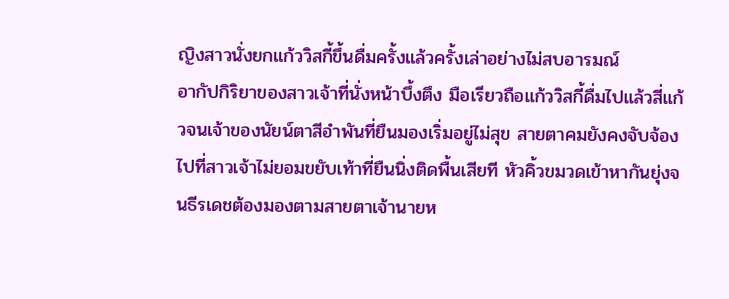ญิงสาวนั่งยกแก้ววิสกี้ขึ้นดื่มครั้งแล้วครั้งเล่าอย่างไม่สบอารมณ์
อากัปกิริยาของสาวเจ้าที่นั่งหน้าบึ้งตึง มือเรียวถือแก้ววิสกี้ดื่มไปแล้วสี่แก้วจนเจ้าของนัยน์ตาสีอำพันที่ยืนมองเริ่มอยู่ไม่สุข สายตาคมยังคงจับจ้องไปที่สาวเจ้าไม่ยอมขยับเท้าที่ยืนนิ่งติดพื้นเสียที หัวคิ้วขมวดเข้าหากันยุ่งจนธีรเดชต้องมองตามสายตาเจ้านายห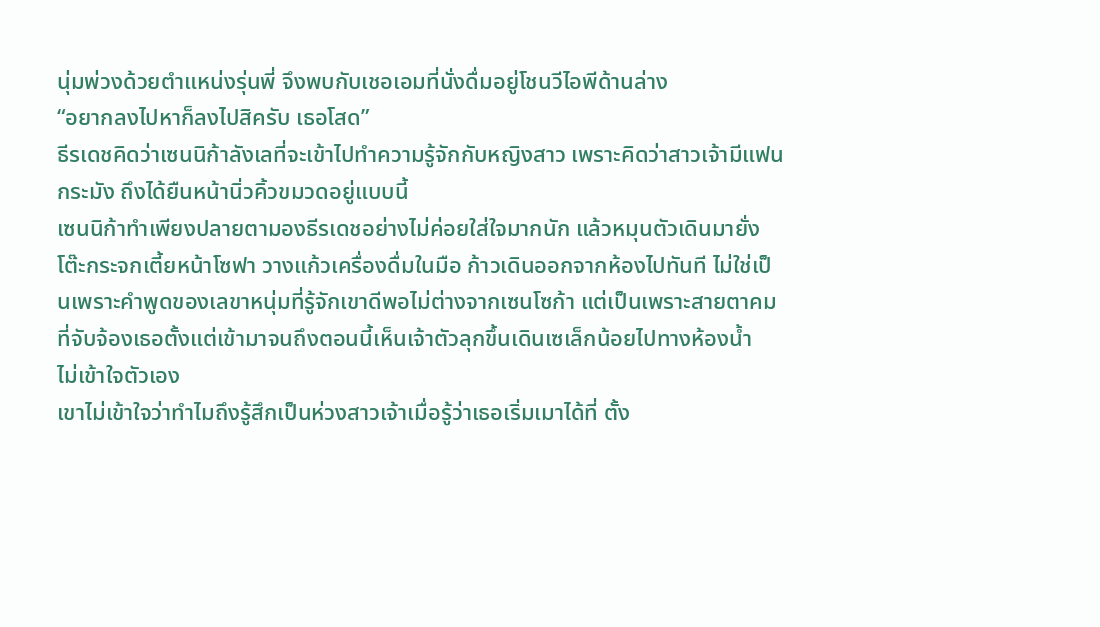นุ่มพ่วงด้วยตำแหน่งรุ่นพี่ จึงพบกับเชอเอมที่นั่งดื่มอยู่โชนวีไอพีด้านล่าง
“อยากลงไปหาก็ลงไปสิครับ เธอโสด”
ธีรเดชคิดว่าเซนนิก้าลังเลที่จะเข้าไปทำความรู้จักกับหญิงสาว เพราะคิดว่าสาวเจ้ามีแฟนกระมัง ถึงได้ยืนหน้านิ่วคิ้วขมวดอยู่แบบนี้
เซนนิก้าทำเพียงปลายตามองธีรเดชอย่างไม่ค่อยใส่ใจมากนัก แล้วหมุนตัวเดินมายั่งโต๊ะกระจกเตี้ยหน้าโซฟา วางแก้วเครื่องดื่มในมือ ก้าวเดินออกจากห้องไปทันที ไม่ใช่เป็นเพราะคำพูดของเลขาหนุ่มที่รู้จักเขาดีพอไม่ต่างจากเซนโซก้า แต่เป็นเพราะสายตาคมที่จับจ้องเธอตั้งแต่เข้ามาจนถึงตอนนี้เห็นเจ้าตัวลุกขึ้นเดินเซเล็กน้อยไปทางห้องน้ำ
ไม่เข้าใจตัวเอง
เขาไม่เข้าใจว่าทำไมถึงรู้สึกเป็นห่วงสาวเจ้าเมื่อรู้ว่าเธอเริ่มเมาได้ที่ ตั้ง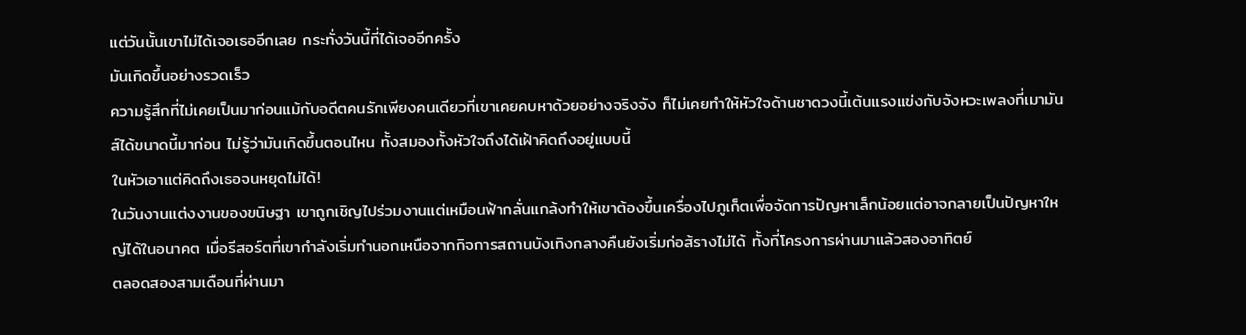แต่วันนั้นเขาไม่ได้เจอเธออีกเลย กระทั่งวันนี้ที่ได้เจออีกครั้ง
มันเกิดขึ้นอย่างรวดเร็ว
ความรู้สึกที่ไม่เคยเป็นมาก่อนแม้กับอดีตคนรักเพียงคนเดียวที่เขาเคยคบหาด้วยอย่างจริงจัง ก็ไม่เคยทำให้หัวใจด้านชาดวงนี้เต้นแรงแข่งกับจังหวะเพลงที่เมามันส์ได้ขนาดนี้มาก่อน ไม่รู้ว่ามันเกิดขึ้นตอนไหน ทั้งสมองทั้งหัวใจถึงได้เฝ้าคิดถึงอยู่แบบนี้
ในหัวเอาแต่คิดถึงเธอจนหยุดไม่ได้!
ในวันงานแต่งงานของขนิษฐา เขาถูกเชิญไปร่วมงานแต่เหมือนฟ้ากลั่นแกล้งทำให้เขาต้องขึ้นเครื่องไปภูเก็ตเพื่อจัดการปัญหาเล็กน้อยแต่อาจกลายเป็นปัญหาใหญ่ได้ในอนาคต เมื่อรีสอร์ตที่เขากำลังเริ่มทำนอกเหนือจากกิจการสถานบังเทิงกลางคืนยังเริ่มก่อส้รางไม่ได้ ทั้งที่โครงการผ่านมาแล้วสองอาทิตย์
ตลอดสองสามเดือนที่ผ่านมา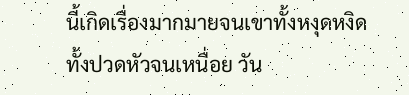นี้เกิดเรื่องมากมายจนเขาทั้งหงุดหงิดทั้งปวดหัวจนเหนื่อย วัน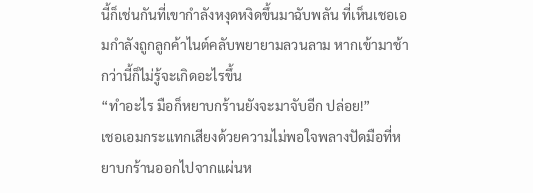นี้ก็เช่นกันที่เขากำลังหงุดหงิดขึ้นมาฉับพลัน ที่เห็นเชอเอมกำลังถูกลูกค้าไนต์คลับพยายามลวนลาม หากเข้ามาช้ากว่านี้ก็ไม่รู้จะเกิดอะไรขึ้น
“ทำอะไร มือก็หยาบกร้านยังจะมาจับอีก ปล่อย!”
เชอเอมกระแทกเสียงด้วยความไม่พอใจพลางปัดมือที่หยาบกร้านออกไปจากแผ่นห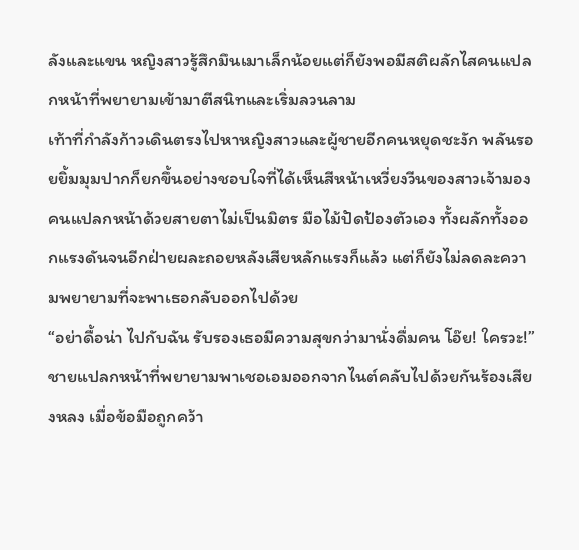ลังและแขน หญิงสาวรู้สึกมึนเมาเล็กน้อยแต่ก็ยังพอมีสติผลักไสคนแปลกหน้าที่พยายามเข้ามาตีสนิทและเริ่มลวนลาม
เท้าที่กำลังก้าวเดินตรงไปหาหญิงสาวและผู้ชายอีกคนหยุดชะงัก พลันรอยยิ้มมุมปากก็ยกขึ้นอย่างชอบใจที่ได้เห็นสีหน้าเหวี่ยงวีนของสาวเจ้ามองคนแปลกหน้าด้วยสายตาไม่เป็นมิตร มือไม้ปัดป้องตัวเอง ทั้งผลักทั้งออกแรงดันจนอีกฝ่ายผละถอยหลังเสียหลักแรงก็แล้ว แต่ก็ยังไม่ลดละความพยายามที่จะพาเธอกลับออกไปด้วย
“อย่าดื้อน่า ไปกับฉัน รับรองเธอมีความสุขกว่ามานั่งดื่มคน โอ๊ย! ใครวะ!”
ชายแปลกหน้าที่พยายามพาเชอเอมออกจากไนต์คลับไปด้วยกันร้องเสียงหลง เมื่อข้อมือถูกคว้า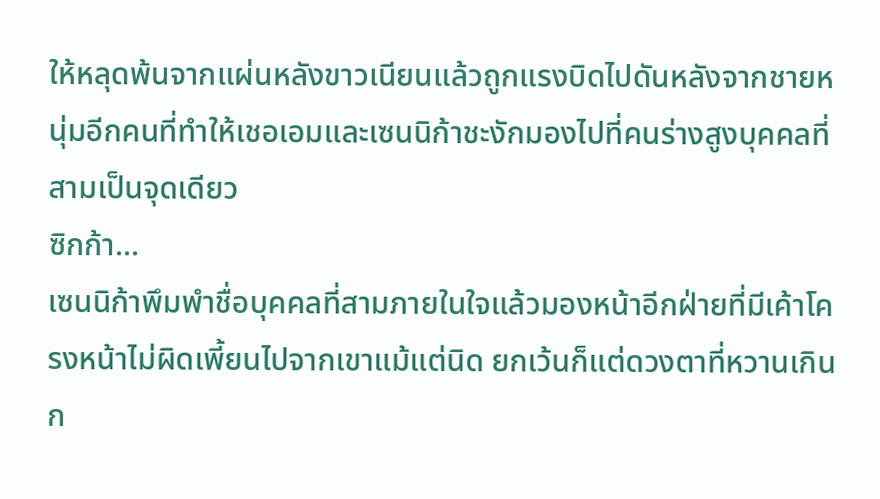ให้หลุดพ้นจากแผ่นหลังขาวเนียนแล้วถูกแรงบิดไปดันหลังจากชายหนุ่มอีกคนที่ทำให้เชอเอมและเซนนิก้าชะงักมองไปที่คนร่างสูงบุคคลที่สามเป็นจุดเดียว
ซิกก้า...
เซนนิก้าพึมพำชื่อบุคคลที่สามภายในใจแล้วมองหน้าอีกฝ่ายที่มีเค้าโครงหน้าไม่ผิดเพี้ยนไปจากเขาแม้แต่นิด ยกเว้นก็แต่ดวงตาที่หวานเกินก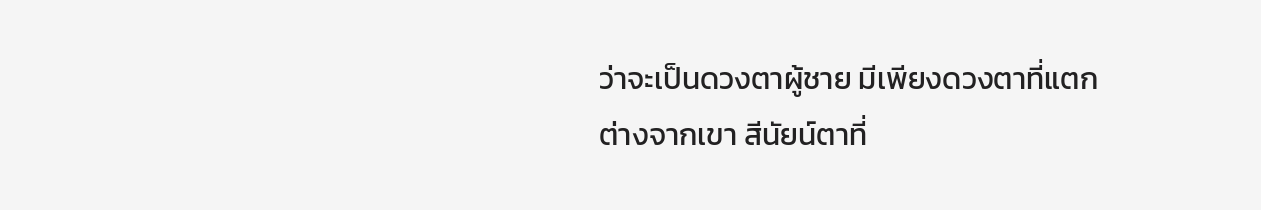ว่าจะเป็นดวงตาผู้ชาย มีเพียงดวงตาที่แตกต่างจากเขา สีนัยน์ตาที่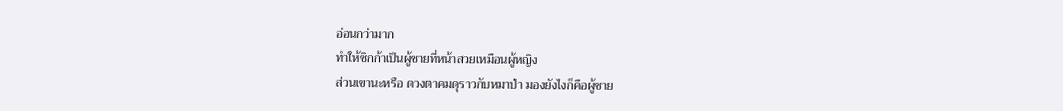อ่อนกว่ามาก
ทำให้ซิกก้าเป็นผู้ชายที่หน้าสวยเหมือนผู้หญิง
ส่วนเขานะหรือ ดวงตาคมดุราวกับหมาป่า มองยังไงก็คือผู้ชาย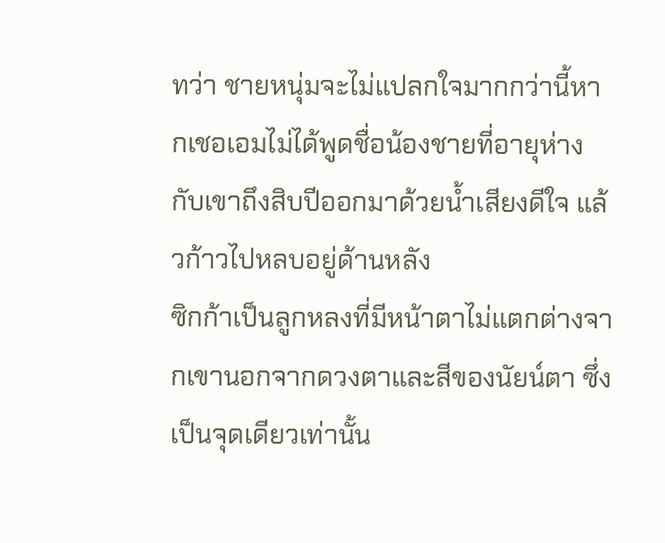ทว่า ชายหนุ่มจะไม่แปลกใจมากกว่านี้หากเชอเอมไม่ได้พูดชื่อน้องชายที่อายุห่างกับเขาถึงสิบปีออกมาด้วยน้ำเสียงดีใจ แล้วก้าวไปหลบอยู่ด้านหลัง
ซิกก้าเป็นลูกหลงที่มีหน้าตาไม่แตกต่างจากเขานอกจากดวงตาและสีของนัยน์ตา ซึ่งเป็นจุดเดียวเท่านั้น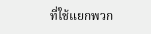ที่ใช้แยกพวก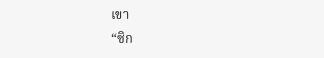เขา
“ซิก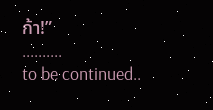ก้า!”
..........
to be continued..